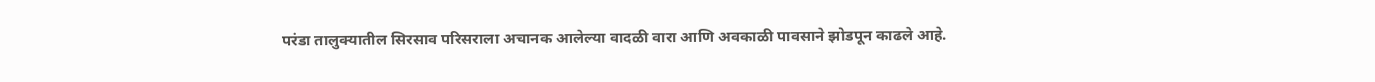परंडा तालुक्यातील सिरसाव परिसराला अचानक आलेल्या वादळी वारा आणि अवकाळी पावसाने झोडपून काढले आहे.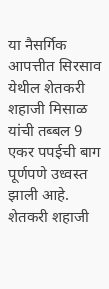या नैसर्गिक आपत्तीत सिरसाव येथील शेतकरी शहाजी मिसाळ यांची तब्बल 9 एकर पपईची बाग पूर्णपणे उध्वस्त झाली आहे. शेतकरी शहाजी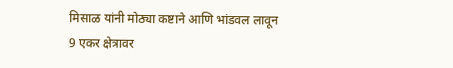मिसाळ यांनी मोठ्या कष्टाने आणि भांडवल लावून 9 एकर क्षेत्रावर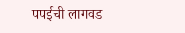पपईची लागवड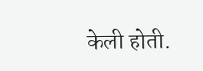केली होती.